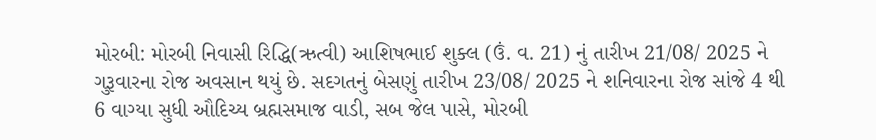મોરબી: મોરબી નિવાસી રિદ્ધિ(ઋત્વી) આશિષભાઈ શુક્લ (ઉં. વ. 21) નું તારીખ 21/08/ 2025 ને ગુરૂવારના રોજ અવસાન થયું છે. સદગતનું બેસણું તારીખ 23/08/ 2025 ને શનિવારના રોજ સાંજે 4 થી 6 વાગ્યા સુધી ઔદિચ્ય બ્રહ્મસમાજ વાડી, સબ જેલ પાસે, મોરબી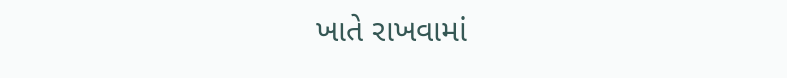ખાતે રાખવામાં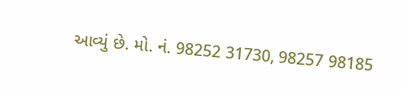આવ્યું છે. મો. નં. 98252 31730, 98257 98185